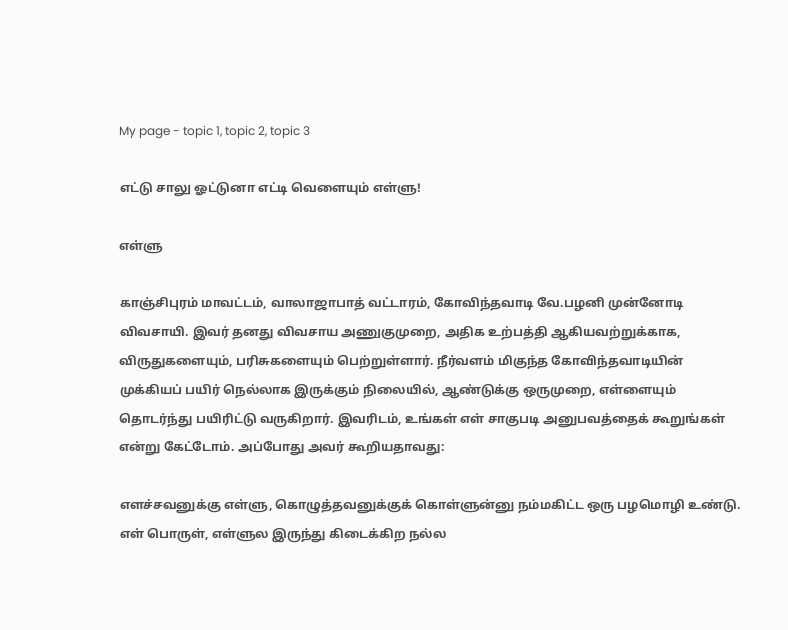My page - topic 1, topic 2, topic 3

எட்டு சாலு ஓட்டுனா எட்டி வெளையும் எள்ளு!

எள்ளு

காஞ்சிபுரம் மாவட்டம், வாலாஜாபாத் வட்டாரம், கோவிந்தவாடி வே.பழனி முன்னோடி விவசாயி. இவர் தனது விவசாய அணுகுமுறை, அதிக உற்பத்தி ஆகியவற்றுக்காக, விருதுகளையும், பரிசுகளையும் பெற்றுள்ளார். நீர்வளம் மிகுந்த கோவிந்தவாடியின் முக்கியப் பயிர் நெல்லாக இருக்கும் நிலையில், ஆண்டுக்கு ஒருமுறை, எள்ளையும் தொடர்ந்து பயிரிட்டு வருகிறார். இவரிடம், உங்கள் எள் சாகுபடி அனுபவத்தைக் கூறுங்கள் என்று கேட்டோம். அப்போது அவர் கூறியதாவது:

எளச்சவனுக்கு எள்ளு, கொழுத்தவனுக்குக் கொள்ளுன்னு நம்மகிட்ட ஒரு பழமொழி உண்டு. எள் பொருள், எள்ளுல இருந்து கிடைக்கிற நல்ல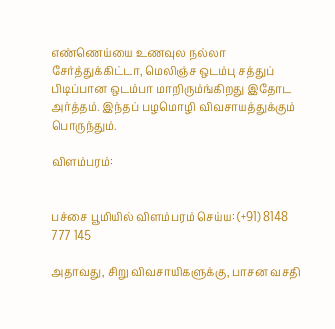எண்ணெய்யை உணவுல நல்லா சேர்த்துக்கிட்டா, மெலிஞ்ச ஒடம்பு சத்துப் பிடிப்பான ஒடம்பா மாறிரும்ங்கிறது இதோட அர்த்தம். இந்தப் பழமொழி விவசாயத்துக்கும் பொருந்தும்.

விளம்பரம்:


பச்சை பூமியில் விளம்பரம் செய்ய: (+91) 8148 777 145

அதாவது, சிறு விவசாயிகளுக்கு, பாசன வசதி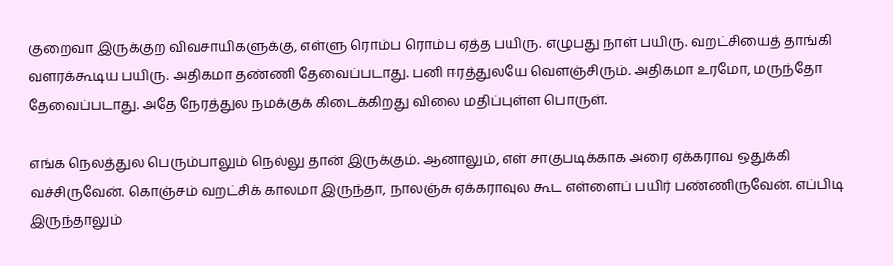குறைவா இருக்குற விவசாயிகளுக்கு, எள்ளு ரொம்ப ரொம்ப ஏத்த பயிரு. எழுபது நாள் பயிரு. வறட்சியைத் தாங்கி வளரக்கூடிய பயிரு. அதிகமா தண்ணி தேவைப்படாது. பனி ஈரத்துலயே வெளஞ்சிரும். அதிகமா உரமோ, மருந்தோ தேவைப்படாது. அதே நேரத்துல நமக்குக் கிடைக்கிறது விலை மதிப்புள்ள பொருள்.

எங்க நெலத்துல பெரும்பாலும் நெல்லு தான் இருக்கும். ஆனாலும், எள் சாகுபடிக்காக அரை ஏக்கராவ ஒதுக்கி வச்சிருவேன். கொஞ்சம் வறட்சிக் காலமா இருந்தா, நாலஞ்சு ஏக்கராவுல கூட எள்ளைப் பயிர் பண்ணிருவேன். எப்பிடி இருந்தாலும்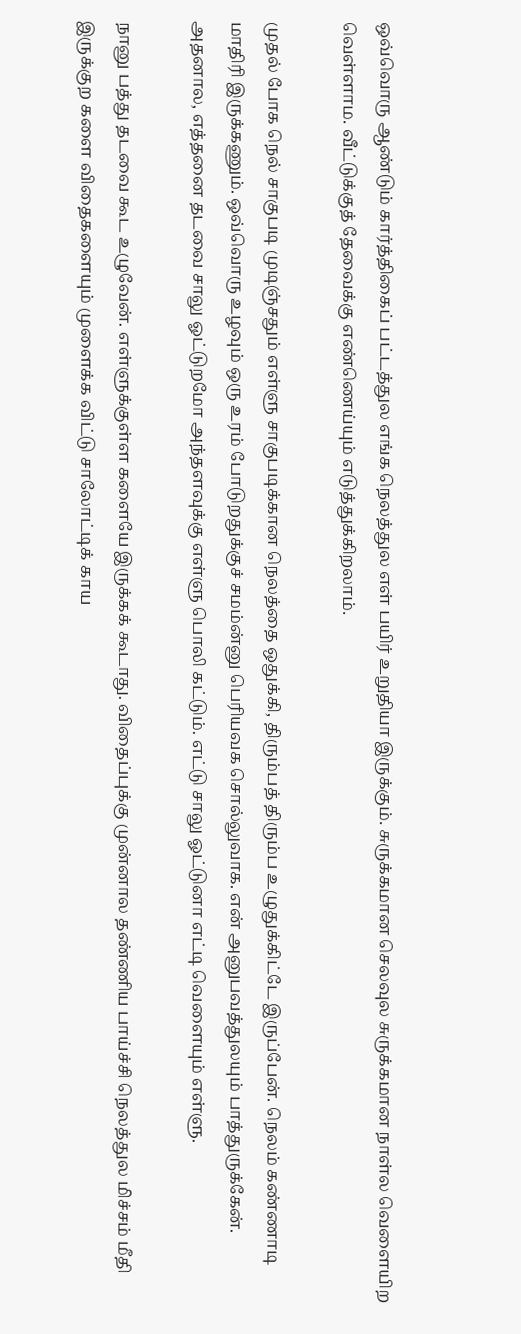ஒவ்வொரு ஆண்டும் கார்த்திகைப் பட்டத்துல எங்க நெலத்துல எள் பயிர் உறுதியா இருக்கும். சுருக்கமான செலவுல சுருக்கமான நாள்ல வெளையிற வெள்ளாம. வீட்டுக்குத் தேவைக்கு எண்ணெய்யும் எடுத்துக்கிறலாம்.

முதல் போக நெல் சாகுபடி முடிஞ்சதும் எள்ளு சாகுபடிக்கான நெலத்தை ஒதுக்கி, திரும்பத் திரும்ப உழுதுக்கிட்டே இருப்பேன். நெலம் கண்ணாடி மாதிரி இருக்கணும். ஒவ்வொரு உழவும் ஒரு உரம் போடுறதுக்குச் சமம்ன்னு பெரியவக சொல்லுவாக. என் அனுபவத்துலயும் பாத்துருக்கேன். அதனால, எத்தனை தடவை சாலு ஓட்டுறமோ அந்தளவுக்கு எள்ளு பொலி கட்டும். எட்டு சாலு ஓட்டுனா எட்டி வெளையும் எள்ளு.

நானு பத்து தடவை கூட உழுவேன். எள்ளுக்குள்ள களையே இருக்கக் கூடாது. விதைப்புக்கு முன்னால தண்ணிய பாய்ச்சி நெலத்துல மிச்சம் மீதி இருக்குற களை விதைகளையும் முளைக்க விட்டு சாலோட்டிக் காய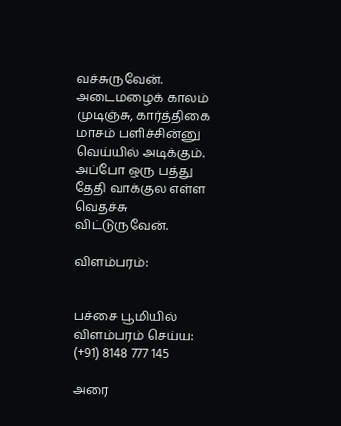வச்சுருவேன். அடைமழைக் காலம் முடிஞ்சு, கார்த்திகை மாசம் பளிச்சின்னு வெய்யில் அடிக்கும். அப்போ ஒரு பத்து தேதி வாக்குல எள்ள வெதச்சு விட்டுருவேன்.

விளம்பரம்:


பச்சை பூமியில் விளம்பரம் செய்ய: (+91) 8148 777 145

அரை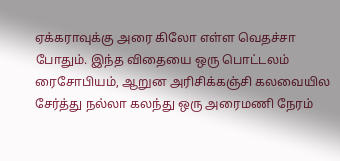ஏக்கராவுக்கு அரை கிலோ எள்ள வெதச்சா போதும். இந்த விதையை ஒரு பொட்டலம் ரைசோபியம், ஆறுன அரிசிக்கஞ்சி கலவையில சேர்த்து நல்லா கலந்து ஒரு அரைமணி நேரம்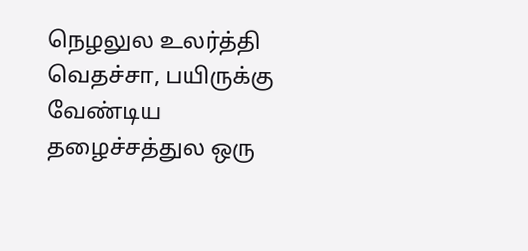நெழலுல உலர்த்தி வெதச்சா, பயிருக்கு வேண்டிய தழைச்சத்துல ஒரு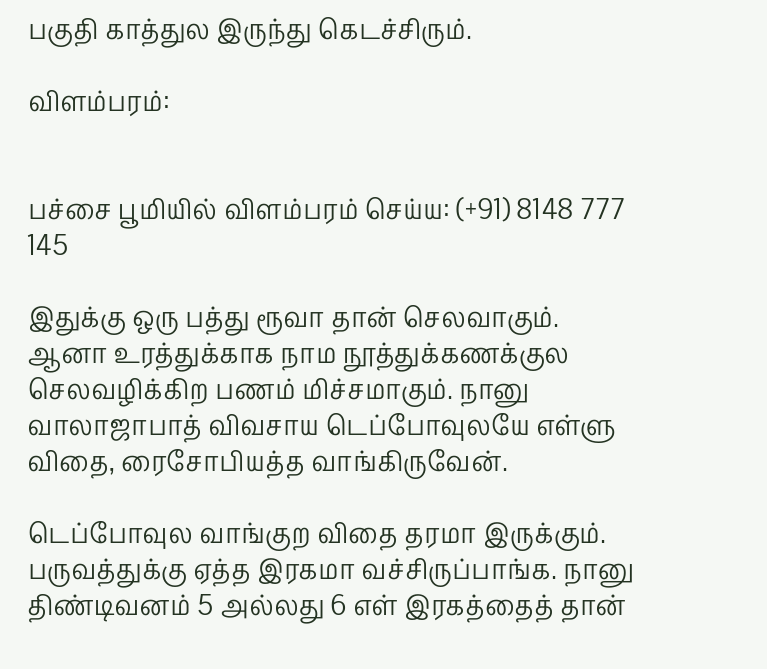பகுதி காத்துல இருந்து கெடச்சிரும்.

விளம்பரம்:


பச்சை பூமியில் விளம்பரம் செய்ய: (+91) 8148 777 145

இதுக்கு ஒரு பத்து ரூவா தான் செலவாகும். ஆனா உரத்துக்காக நாம நூத்துக்கணக்குல செலவழிக்கிற பணம் மிச்சமாகும். நானு வாலாஜாபாத் விவசாய டெப்போவுலயே எள்ளு விதை, ரைசோபியத்த வாங்கிருவேன்.

டெப்போவுல வாங்குற விதை தரமா இருக்கும். பருவத்துக்கு ஏத்த இரகமா வச்சிருப்பாங்க. நானு திண்டிவனம் 5 அல்லது 6 எள் இரகத்தைத் தான்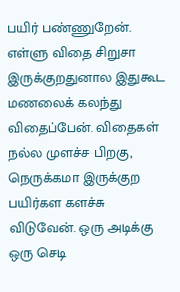பயிர் பண்ணுறேன். எள்ளு விதை சிறுசா இருக்குறதுனால இதுகூட மணலைக் கலந்து விதைப்பேன். விதைகள் நல்ல முளச்ச பிறகு, நெருக்கமா இருக்குற பயிர்கள களச்சு விடுவேன். ஒரு அடிக்கு ஒரு செடி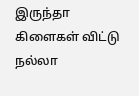இருந்தா கிளைகள் விட்டு நல்லா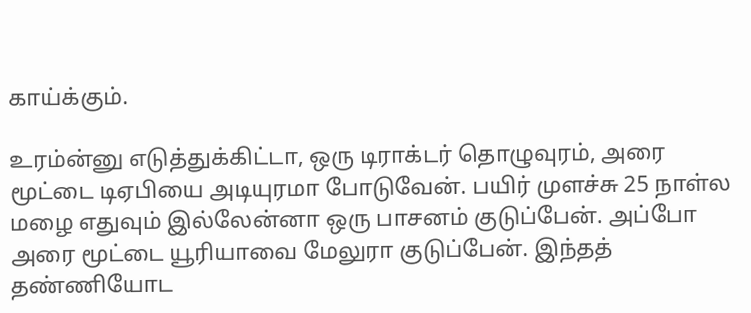காய்க்கும்.

உரம்ன்னு எடுத்துக்கிட்டா, ஒரு டிராக்டர் தொழுவுரம், அரை மூட்டை டிஏபியை அடியுரமா போடுவேன். பயிர் முளச்சு 25 நாள்ல மழை எதுவும் இல்லேன்னா ஒரு பாசனம் குடுப்பேன். அப்போ அரை மூட்டை யூரியாவை மேலுரா குடுப்பேன். இந்தத் தண்ணியோட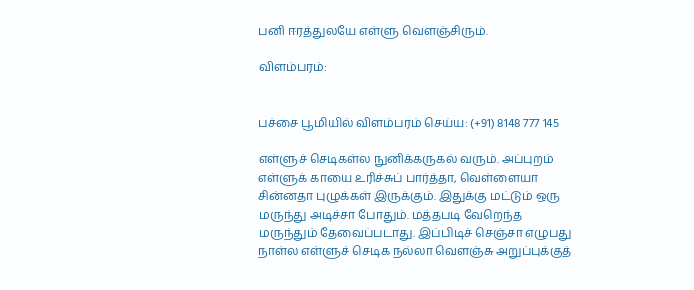பனி ஈரத்துலயே எள்ளு வெளஞ்சிரும்.

விளம்பரம்:


பச்சை பூமியில் விளம்பரம் செய்ய: (+91) 8148 777 145

எள்ளுச் செடிகள்ல நுனிக்கருகல் வரும். அப்புறம் எள்ளுக் காயை உரிச்சுப் பார்த்தா, வெள்ளையா சின்னதா புழுக்கள் இருக்கும். இதுக்கு மட்டும் ஒரு மருந்து அடிச்சா போதும். மத்தபடி வேறெந்த மருந்தும் தேவைப்படாது. இப்பிடிச் செஞ்சா எழுபது நாள்ல எள்ளுச் செடிக நல்லா வெளஞ்சு அறுப்புக்குத்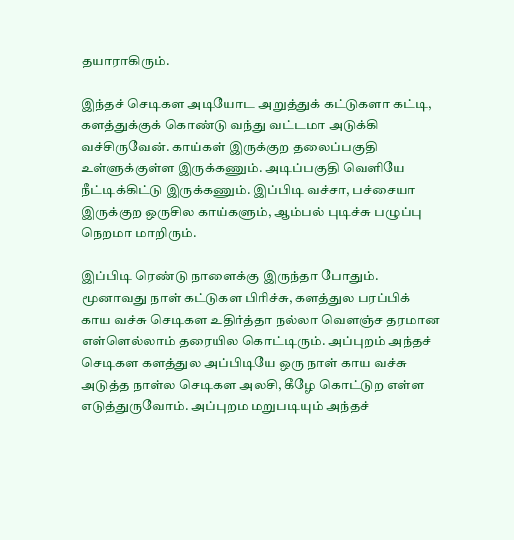தயாராகிரும்.

இந்தச் செடிகள அடியோட அறுத்துக் கட்டுகளா கட்டி, களத்துக்குக் கொண்டு வந்து வட்டமா அடுக்கி வச்சிருவேன். காய்கள் இருக்குற தலைப்பகுதி உள்ளுக்குள்ள இருக்கணும். அடிப்பகுதி வெளியே நீட்டிக்கிட்டு இருக்கணும். இப்பிடி வச்சா, பச்சையா இருக்குற ஒருசில காய்களும், ஆம்பல் புடிச்சு பழுப்பு நெறமா மாறிரும்.

இப்பிடி ரெண்டு நாளைக்கு இருந்தா போதும். மூனாவது நாள் கட்டுகள பிரிச்சு, களத்துல பரப்பிக் காய வச்சு செடிகள உதிர்த்தா நல்லா வெளஞ்ச தரமான எள்ளெல்லாம் தரையில கொட்டிரும். அப்புறம் அந்தச் செடிகள களத்துல அப்பிடியே ஒரு நாள் காய வச்சு அடுத்த நாள்ல செடிகள அலசி, கீழே கொட்டுற எள்ள எடுத்துருவோம். அப்புறம மறுபடியும் அந்தச்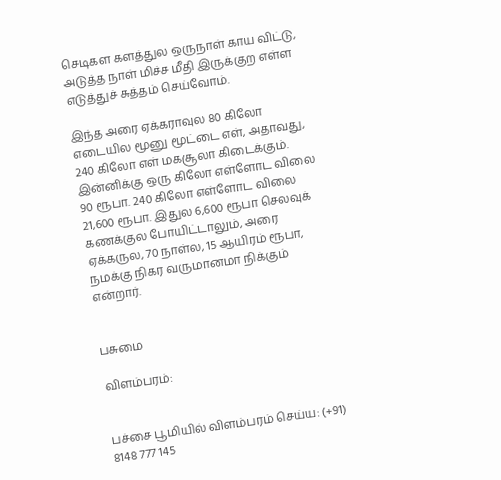செடிகள களத்துல ஒருநாள் காய விட்டு, அடுத்த நாள் மிச்ச மீதி இருக்குற எள்ள எடுத்துச் சுத்தம் செய்வோம்.

இந்த அரை ஏக்கராவுல 80 கிலோ எடையில மூனு மூட்டை எள், அதாவது, 240 கிலோ எள் மகசூலா கிடைக்கும். இன்னிக்கு ஒரு கிலோ எள்ளோட விலை 90 ரூபா. 240 கிலோ எள்ளோட விலை 21,600 ரூபா. இதுல 6,600 ரூபா செலவுக் கணக்குல போயிட்டாலும், அரை ஏக்கருல, 70 நாள்ல, 15 ஆயிரம் ரூபா, நமக்கு நிகர வருமானமா நிக்கும் என்றார்.


பசுமை

விளம்பரம்:


பச்சை பூமியில் விளம்பரம் செய்ய: (+91) 8148 777 145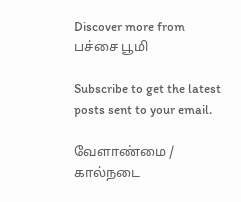Discover more from பச்சை பூமி

Subscribe to get the latest posts sent to your email.

வேளாண்மை / கால்நடை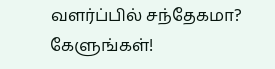வளர்ப்பில் சந்தேகமா? கேளுங்கள்!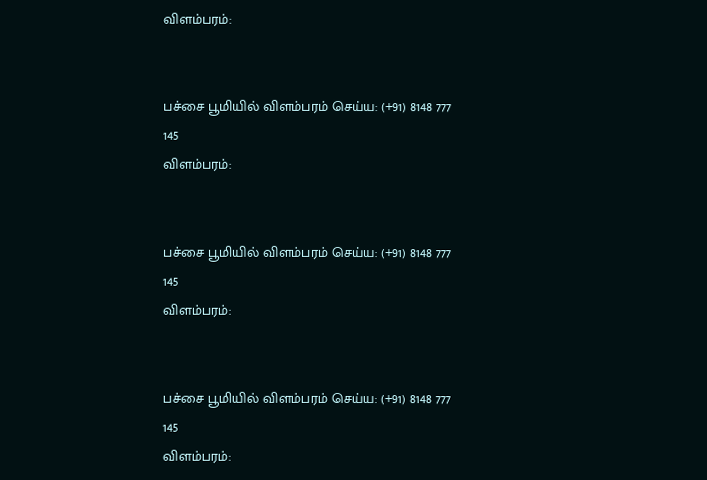விளம்பரம்:


பச்சை பூமியில் விளம்பரம் செய்ய: (+91) 8148 777 145
விளம்பரம்:


பச்சை பூமியில் விளம்பரம் செய்ய: (+91) 8148 777 145
விளம்பரம்:


பச்சை பூமியில் விளம்பரம் செய்ய: (+91) 8148 777 145
விளம்பரம்: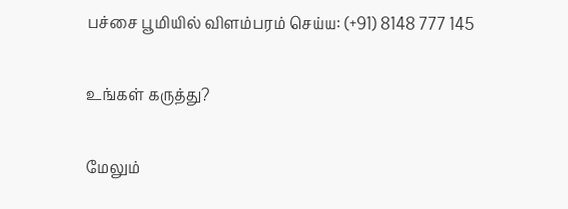பச்சை பூமியில் விளம்பரம் செய்ய: (+91) 8148 777 145

உங்கள் கருத்து?

மேலும்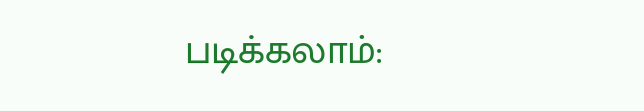படிக்கலாம்: